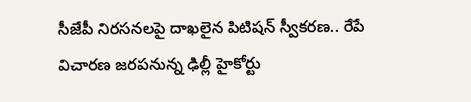సీజేపీ నిరసనలపై దాఖలైన పిటిషన్ స్వీకరణ.. రేపే విచారణ జరపనున్న ఢిల్లీ హైకోర్టు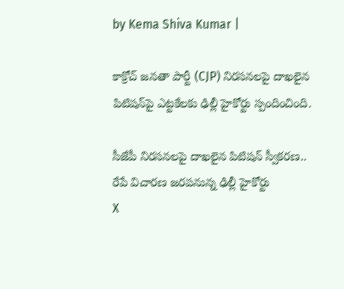by Kema Shiva Kumar |

కాక్రోచ్ జనతా పార్టీ (CJP) నిరసనలపై దాఖలైన పిటిషన్‌పై ఎట్టకేలకు ఢిల్లీ హైకోర్టు స్పందించింది.

సీజేపీ నిరసనలపై దాఖలైన పిటిషన్ స్వీకరణ.. రేపే విచారణ జరపనున్న ఢిల్లీ హైకోర్టు
X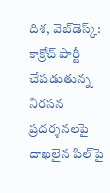దిశ, వెబ్‌డెస్క్: కాక్రోచ్ పార్టీ చేపడుతున్న నిరసన ప్రదర్శనలపై దాఖలైన పిల్‌పై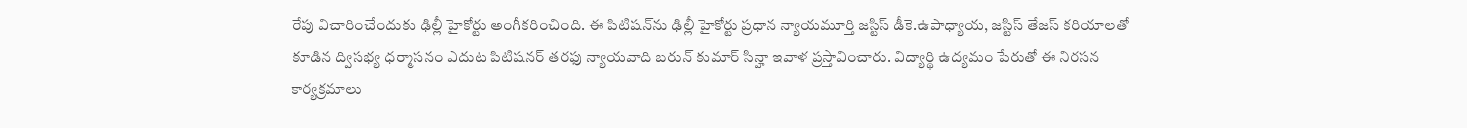రేపు విచారించేందుకు ఢిల్లీ హైకోర్టు అంగీకరించింది. ఈ పిటిషన్‌ను ఢిల్లీ హైకోర్టు ప్రధాన న్యాయమూర్తి జస్టిస్ డీకె.ఉపాధ్యాయ, జస్టిస్ తేజస్ కరియాలతో కూడిన ద్విసభ్య ధర్మాసనం ఎదుట పిటిషనర్ తరఫు న్యాయవాది బరున్ కుమార్ సిన్హా ఇవాళ ప్రస్తావించారు. విద్యార్థి ఉద్యమం పేరుతో ఈ నిరసన కార్యక్రమాలు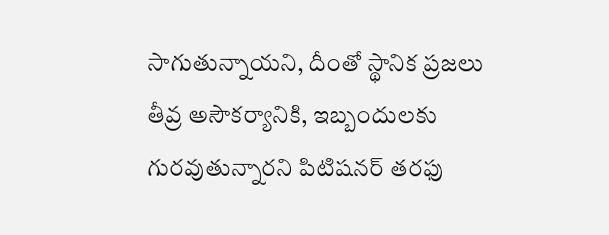సాగుతున్నాయని, దీంతో స్థానిక ప్రజలు తీవ్ర అసౌకర్యానికి, ఇబ్బందులకు గురవుతున్నారని పిటిషనర్ తరఫు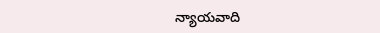న్యాయవాది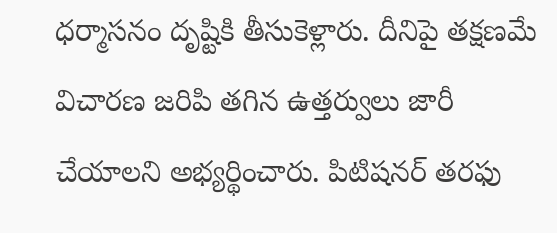ధర్మాసనం దృష్టికి తీసుకెళ్లారు. దీనిపై తక్షణమే విచారణ జరిపి తగిన ఉత్తర్వులు జారీ చేయాలని అభ్యర్థించారు. పిటిషనర్ తరఫు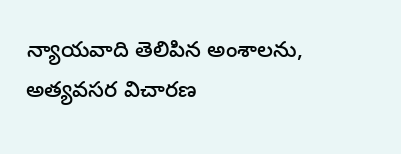న్యాయవాది తెలిపిన అంశాలను, అత్యవసర విచారణ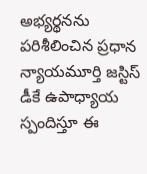అభ్యర్థనను పరిశీలించిన ప్రధాన న్యాయమూర్తి జస్టిస్ డీకే ఉపాధ్యాయ స్పందిస్తూ ఈ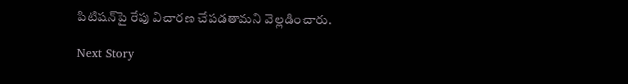పిటిషన్‌పై రేపు విచారణ చేపడతామని వెల్లడించారు.

Next Story